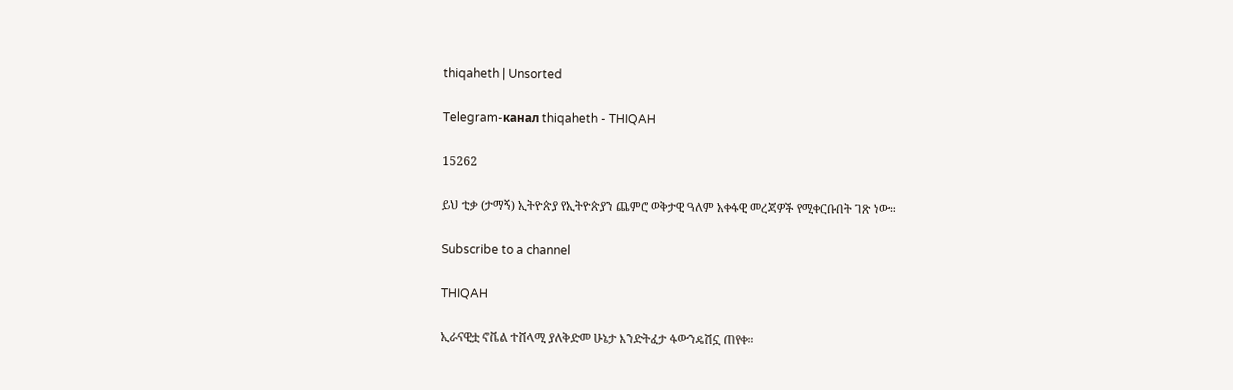thiqaheth | Unsorted

Telegram-канал thiqaheth - THIQAH

15262

ይህ ቲቃ (ታማኝ) ኢትዮጵያ የኢትዮጵያን ጨምሮ ወቅታዊ ዓለም አቀፋዊ መረጃዎች የሚቀርቡበት ገጽ ነው።

Subscribe to a channel

THIQAH

ኢራናዊቷ ኖቬል ተሸላሚ ያለቅድመ ሁኔታ እንድትፈታ ፋውንዴሽኗ ጠየቀ።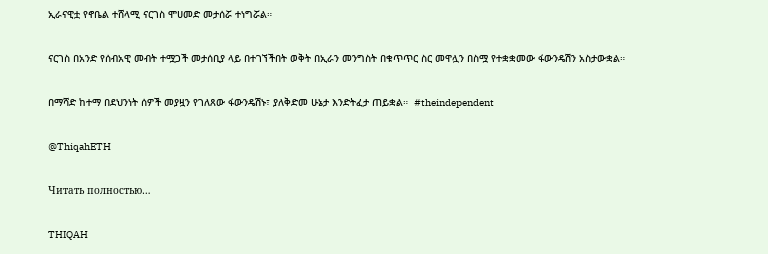ኢራናዊቷ የኖቤል ተሸላሚ ናርገስ ሞሀመድ መታሰሯ ተነግሯል።

ናርገስ በአንድ የሰብአዊ መብት ተሟጋች መታሰቢያ ላይ በተገኘችበት ወቅት በኢራን መንግስት በቁጥጥር ስር መዋሏን በስሟ የተቋቋመው ፋውንዴሽን አስታውቋል።

በማሻድ ከተማ በደህንነት ሰዎች መያዟን የገለጸው ፋውንዴሽኑ፣ ያለቅድመ ሁኔታ እንድትፈታ ጠይቋል።  #theindependent

@ThiqahETH

Читать полностью…

THIQAH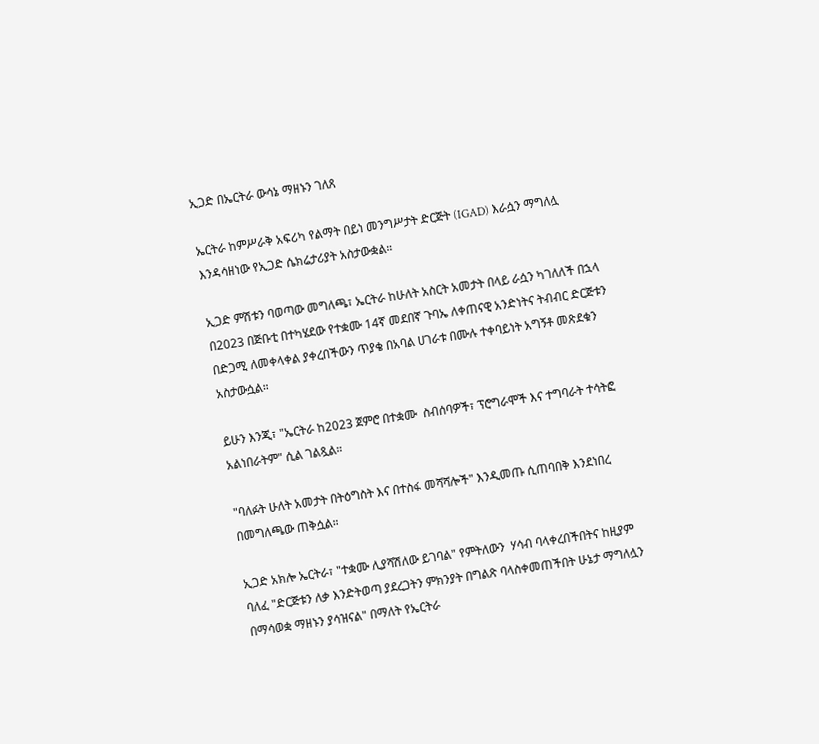ኢጋድ በኤርትራ ውሳኔ ማዘኑን ገለጸ

ኤርትራ ከምሥራቅ አፍሪካ የልማት በይነ መንግሥታት ድርጅት (IGAD) እራሷን ማግለሏ እንዳሳዘነው የኢጋድ ሴክሬታሪያት አስታውቋል።

ኢጋድ ምሽቱን ባወጣው መግለጫ፣ ኤርትራ ከሁለት አስርት አመታት በላይ ራሷን ካገለለች በኋላ በ2023 በጅቡቲ በተካሄደው የተቋሙ 14ኛ መደበኛ ጉባኤ ለቀጠናዊ አንድነትና ትብብር ድርጅቱን በድጋሚ ለመቀላቀል ያቀረበችውን ጥያቄ በአባል ሀገራቱ በሙሉ ተቀባይነት አግኝቶ መጽደቁን አስታውሷል።

ይሁን እንጂ፣ "ኤርትራ ከ2023 ጀምሮ በተቋሙ  ስብሰባዎች፣ ፕሮግራሞች እና ተግባራት ተሳትፎ አልነበራትም" ሲል ገልጿል።

"ባለፉት ሁለት አመታት በትዕግስት እና በተስፋ መሻሻሎች" እንዲመጡ ሲጠባበቅ እንደነበረ በመግለጫው ጠቅሷል።

ኢጋድ አክሎ ኤርትራ፣ "ተቋሙ ሊያሻሽለው ይገባል" የምትለውን  ሃሳብ ባላቀረበችበትና ከዚያም ባለፈ "ድርጅቱን ለቃ እንድትወጣ ያደረጋትን ምክንያት በግልጽ ባላስቀመጠችበት ሁኔታ ማግለሏን በማሳወቋ ማዘኑን ያሳዝናል" በማለት የኤርትራ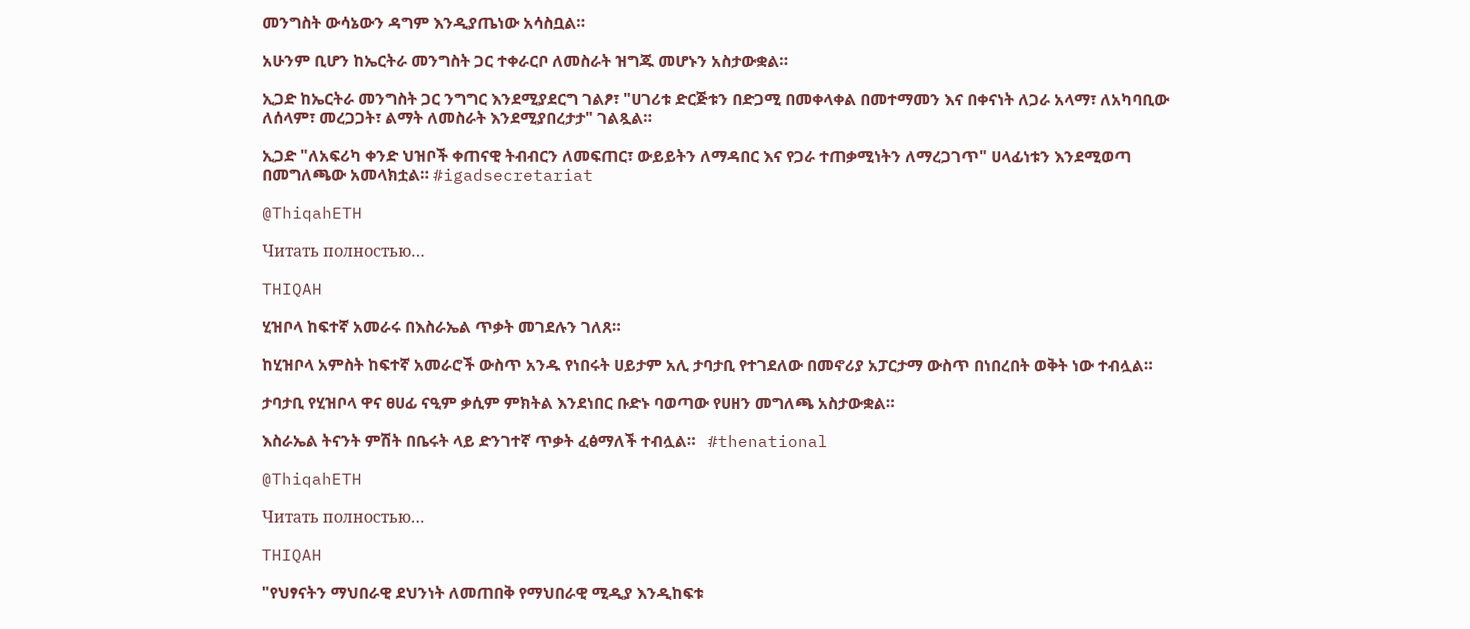መንግስት ውሳኔውን ዳግም እንዲያጤነው አሳስቧል።

አሁንም ቢሆን ከኤርትራ መንግስት ጋር ተቀራርቦ ለመስራት ዝግጁ መሆኑን አስታውቋል።

ኢጋድ ከኤርትራ መንግስት ጋር ንግግር እንደሚያደርግ ገልፆ፣ "ሀገሪቱ ድርጅቱን በድጋሚ በመቀላቀል በመተማመን እና በቀናነት ለጋራ አላማ፣ ለአካባቢው ለሰላም፣ መረጋጋት፣ ልማት ለመስራት እንደሚያበረታታ" ገልጿል።

ኢጋድ "ለአፍሪካ ቀንድ ህዝቦች ቀጠናዊ ትብብርን ለመፍጠር፣ ውይይትን ለማዳበር እና የጋራ ተጠቃሚነትን ለማረጋገጥ" ሀላፊነቱን እንደሚወጣ በመግለጫው አመላክቷል። #igadsecretariat

@ThiqahETH

Читать полностью…

THIQAH

ሂዝቦላ ከፍተኛ አመራሩ በእስራኤል ጥቃት መገደሉን ገለጸ።

ከሂዝቦላ አምስት ከፍተኛ አመራሮች ውስጥ አንዱ የነበሩት ሀይታም አሊ ታባታቢ የተገደለው በመኖሪያ አፓርታማ ውስጥ በነበረበት ወቅት ነው ተብሏል።

ታባታቢ የሂዝቦላ ዋና ፀሀፊ ናዒም ቃሲም ምክትል እንደነበር ቡድኑ ባወጣው የሀዘን መግለጫ አስታውቋል።

እስራኤል ትናንት ምሽት በቤሩት ላይ ድንገተኛ ጥቃት ፈፅማለች ተብሏል።   #thenational

@ThiqahETH

Читать полностью…

THIQAH

"የህፃናትን ማህበራዊ ደህንነት ለመጠበቅ የማህበራዊ ሚዲያ እንዲከፍቱ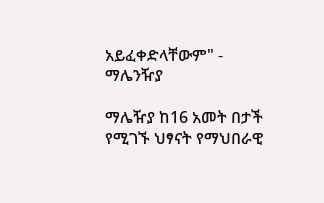አይፈቀድላቸውም" - ማሌንዥያ

ማሌዥያ ከ16 አመት በታች የሚገኙ ህፃናት የማህበራዊ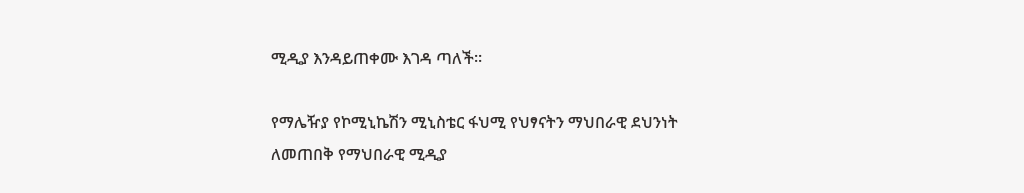ሚዲያ እንዳይጠቀሙ እገዳ ጣለች።

የማሌዥያ የኮሚኒኬሽን ሚኒስቴር ፋህሚ የህፃናትን ማህበራዊ ደህንነት ለመጠበቅ የማህበራዊ ሚዲያ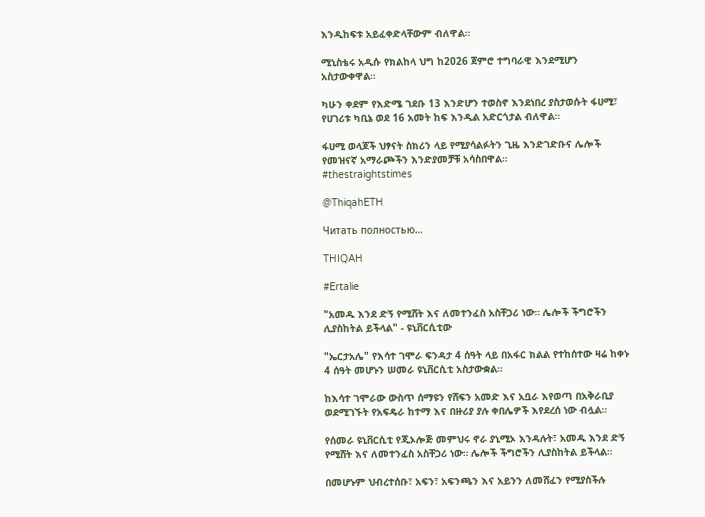እንዲከፍቱ አይፈቀድላቸውም ብለዋል።

ሚኒስቴሩ አዲሱ የክልከላ ህግ ከ2026 ጀምሮ ተግባራዊ እንደሚሆን አስታውቀዋል።

ካሁን ቀደም የእድሜ ገደቡ 13 እንድሆን ተወስኖ እንደነበረ ያስታወሱት ፋሀሚ፣ የሀገሪቱ ካቢኔ ወደ 16 አመት ከፍ እንዲል አድርጎታል ብለዋል።

ፋሀሚ ወላጆች ህፃናት ስክሪን ላይ የሚያሳልፉትን ጊዜ እንድገድቡና ሌሎች የመዝናኛ አማራጮችን እንድያመቻቹ አሳስበዋል።
#thestraightstimes

@ThiqahETH

Читать полностью…

THIQAH

#Ertalie

"አመዱ እንደ ድኝ የሚሸት እና ለመተንፈስ አስቸጋሪ ነው። ሌሎች ችግሮችን ሊያስከትል ይችላል" - ዩኒቨርሲቲው

"ኤርታአሌ" የእሳተ ገሞራ ፍንዳታ 4 ሰዓት ላይ በአፋር ክልል የተከሰተው ዛሬ ከቀኑ 4 ሰዓት መሆኑን ሠመራ ዩኒቨርሲቲ አስታውቋል።

ከእሳተ ገሞራው ውስጥ ሰማዩን የሸፍን አመድ እና አቧራ እየወጣ በአቅራቢያ ወደሚገኙት የአፍዴራ ከተማ እና በዙሪያ ያሉ ቀበሌዎች እየደረሰ ነው ብሏል።

የሰመራ ዩኒቨርሲቲ የጂኦሎጅ መምህሩ ኖራ ያኒሚኦ እንዳሉት፣ አመዱ እንደ ድኝ የሚሸት እና ለመተንፈስ አስቸጋሪ ነው። ሌሎች ችግሮችን ሊያስከትል ይችላል።

በመሆኑም ህብረተሰቡ፣ አፍን፣ አፍንጫን እና አይንን ለመሸፈን የሚያስችሉ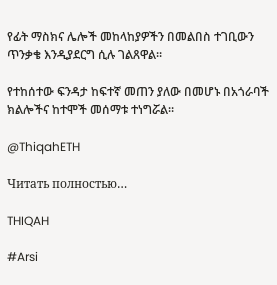የፊት ማስክና ሌሎች መከላከያዎችን በመልበስ ተገቢውን ጥንቃቄ እንዲያደርግ ሲሉ ገልጸዋል።

የተከሰተው ፍንዳታ ከፍተኛ መጠን ያለው በመሆኑ በአጎራባች ክልሎችና ከተሞች መሰማቱ ተነግሯል።

@ThiqahETH

Читать полностью…

THIQAH

#Arsi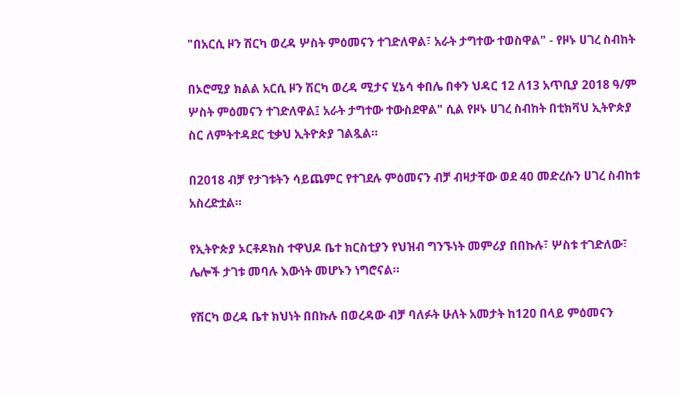"በአርሲ ዞን ሽርካ ወረዳ ሦስት ምዕመናን ተገድለዋል፣ አራት ታግተው ተወስዋል" - የዞኑ ሀገረ ስብከት

በኦሮሚያ ክልል አርሲ ዞን ሽርካ ወረዳ ሚታና ሂኔሳ ቀበሌ በቀን ህዳር 12 ለ13 አጥቢያ 2018 ዓ/ም ሦስት ምዕመናን ተገድለዋል፤ አራት ታግተው ተውስደዋል" ሲል የዞኑ ሀገረ ስብከት በቲክቫህ ኢትዮጵያ ስር ለምትተዳደር ቲቃህ ኢትዮጵያ ገልጿል።

በ2018 ብቻ የታገቱትን ሳይጨምር የተገደሉ ምዕመናን ብቻ ብዛታቸው ወደ 40 መድረሱን ሀገረ ስብከቱ አስረድቷል።

የኢትዮጵያ ኦርቶዶክስ ተዋህዶ ቤተ ክርስቲያን የህዝብ ግንኙነት መምሪያ በበኩሉ፣ ሦስቱ ተገድለው፣ ሌሎች ታገቱ መባሉ እውነት መሆኑን ነግሮናል።

የሽርካ ወረዳ ቤተ ክህነት በበኩሉ በወረዳው ብቻ ባለፉት ሁለት አመታት ከ12ዐ በላይ ምዕመናን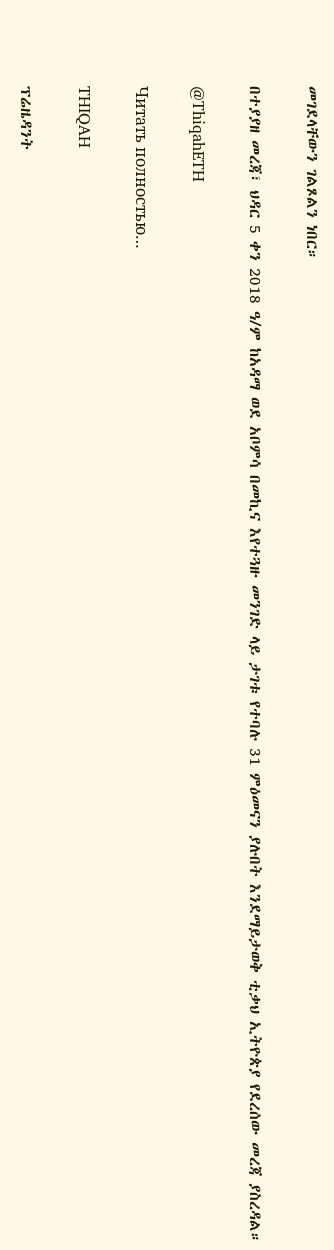መገደላቸውን ገልጾልን ነበር።

በተያያዘ መረጃ፣ ህዳር 5 ቀን 2018 ዓ/ም ከአዳማ ወደ አቦምሳ በመኪና እየተጓዙ መንገድ ላይ ታገቱ የተባሉ 31 ምዕመናን ያሉበት እንደማይታወቅ ቲቃህ ኢትዮጵያ የደረሰው መረጃ ያስረዳል።

@ThiqahETH

Читать полностью…

THIQAH

ፕሬዜዳንት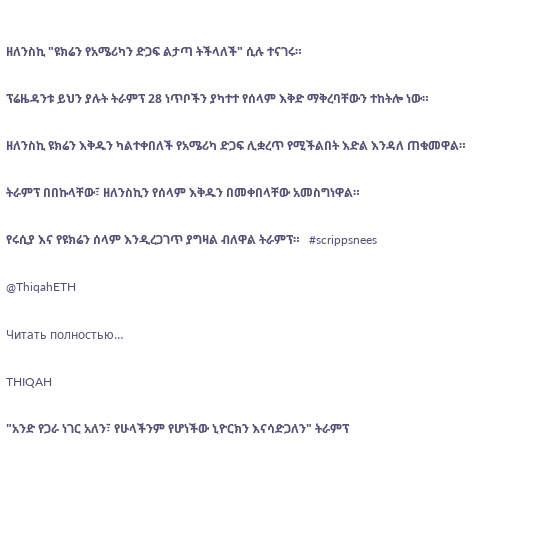ዘለንስኪ "ዩክሬን የአሜሪካን ድጋፍ ልታጣ ትችላለች" ሲሉ ተናገሩ።

ፕሬዜዳንቱ ይህን ያሉት ትራምፕ 28 ነጥቦችን ያካተተ የሰላም እቅድ ማቅረባቸውን ተከትሎ ነው።

ዘለንስኪ ዩክሬን እቅዱን ካልተቀበለች የአሜሪካ ድጋፍ ሊቋረጥ የሚችልበት እድል እንዳለ ጠቁመዋል።

ትራምፕ በበኩላቸው፣ ዘለንስኪን የሰላም እቅዱን በመቀበላቸው አመስግነዋል።

የሩሲያ እና የዩክሬን ሰላም እንዲረጋገጥ ያግዛል ብለዋል ትራምፕ።   #scrippsnees

@ThiqahETH

Читать полностью…

THIQAH

"አንድ የጋራ ነገር አለን፣ የሁላችንም የሆነችው ኒዮርክን እናሳድጋለን" ትራምፕ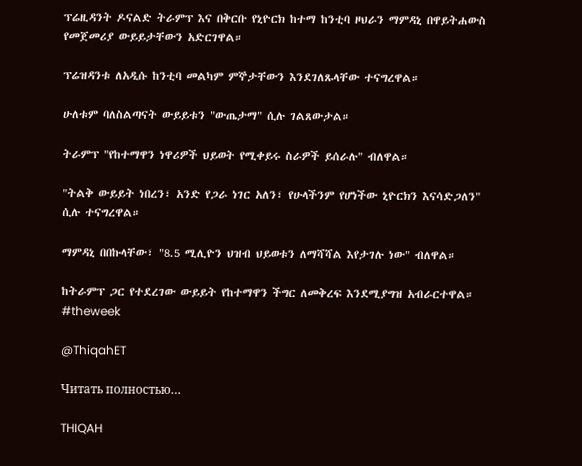ፕሬዚዳንት ዶናልድ ትራምፕ እና በቅርቡ የኒዮርክ ከተማ ከንቲባ ዞህራን ማምዳኒ በዋይትሐውስ የመጀመሪያ ውይይታቸውን አድርገዋል።

ፕሬዝዳንቱ ለአዲሱ ከንቲባ መልካም ምኞታቸውን እንደገለጹላቸው ተናግረዋል።

ሁለቱም ባለስልጣናት ውይይቱን "ውጤታማ" ሲሉ ገልጸውታል።

ትራምፕ "የከተማዋን ነዋሪዎች ህይወት የሚቀይሩ ስራዎች ይሰራሉ" ብለዋል።

"ትልቅ ውይይት ነበረን፣ አንድ የጋራ ነገር አለን፣ የሁላችንም የሆነችው ኒዮርክን እናሳድጋለን" ሲሉ ተናግረዋል።

ማምዳኒ በበኩላቸው፣ "8.5 ሚሊዮን ህዝብ ህይወቱን ለማሻሻል እየታገሉ ነው" ብለዋል።

ከትራምፕ ጋር የተደረገው ውይይት የከተማዋን ችግር ለመቅረፍ እንደሚያግዝ አብራርተዋል። #theweek

@ThiqahET

Читать полностью…

THIQAH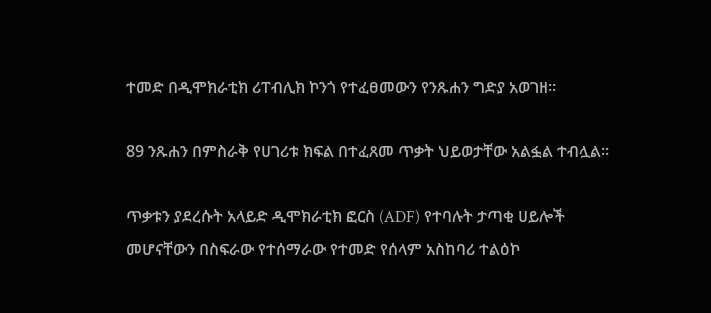ተመድ በዲሞክራቲክ ሪፐብሊክ ኮንጎ የተፈፀመውን የንጹሐን ግድያ አወገዘ።

89 ንጹሐን በምስራቅ የሀገሪቱ ክፍል በተፈጸመ ጥቃት ህይወታቸው አልፏል ተብሏል።

ጥቃቱን ያደረሱት አላይድ ዲሞክራቲክ ፎርስ (ADF) የተባሉት ታጣቂ ሀይሎች መሆናቸውን በስፍራው የተሰማራው የተመድ የሰላም አስከባሪ ተልዕኮ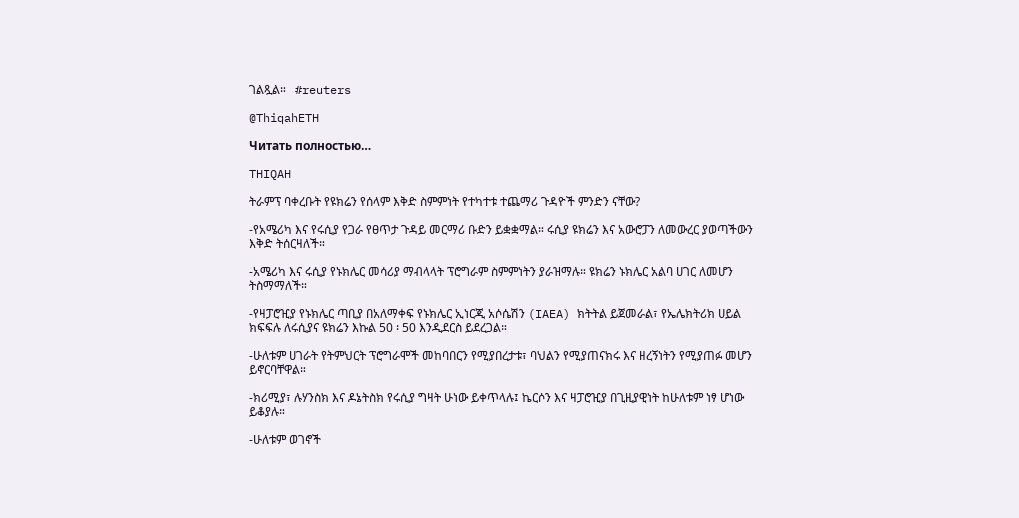ገልጿል።   #reuters

@ThiqahETH

Читать полностью…

THIQAH

ትራምፕ ባቀረቡት የዩክሬን የሰላም እቅድ ስምምነት የተካተቱ ተጨማሪ ጉዳዮች ምንድን ናቸው?

-የአሜሪካ እና የሩሲያ የጋራ የፀጥታ ጉዳይ መርማሪ ቡድን ይቋቋማል። ሩሲያ ዩክሬን እና አውሮፓን ለመውረር ያወጣችውን እቅድ ትሰርዛለች።

-አሜሪካ እና ሩሲያ የኑክሌር መሳሪያ ማብላላት ፕሮግራም ስምምነትን ያራዝማሉ። ዩክሬን ኑክሌር አልባ ሀገር ለመሆን ትስማማለች።

-የዛፓሮዢያ የኑክሌር ጣቢያ በአለማቀፍ የኑክሌር ኢነርጂ አሶሴሽን (IAEA) ክትትል ይጀመራል፣ የኤሌክትሪክ ሀይል ክፍፍሉ ለሩሲያና ዩክሬን እኩል 50 ፡ 50 እንዲደርስ ይደረጋል።

-ሁለቱም ሀገራት የትምህርት ፕሮግራሞች መከባበርን የሚያበረታቱ፣ ባህልን የሚያጠናክሩ እና ዘረኝነትን የሚያጠፉ መሆን ይኖርባቸዋል።

-ክሪሚያ፣ ሉሃንስክ እና ዶኔትስክ የሩሲያ ግዛት ሁነው ይቀጥላሉ፤ ኬርሶን እና ዛፓሮዢያ በጊዚያዊነት ከሁለቱም ነፃ ሆነው ይቆያሉ።

-ሁለቱም ወገኖች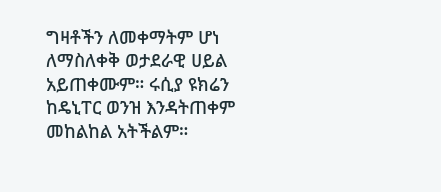ግዛቶችን ለመቀማትም ሆነ ለማስለቀቅ ወታደራዊ ሀይል አይጠቀሙም። ሩሲያ ዩክሬን ከዴኒፐር ወንዝ እንዳትጠቀም መከልከል አትችልም።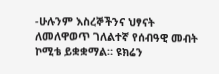-ሁሉንም እስረኞችንና ህፃናት ለመለዋወጥ ገለልተኛ የሰብዓዊ መብት ኮሚቴ ይቋቋማል። ዩክሬን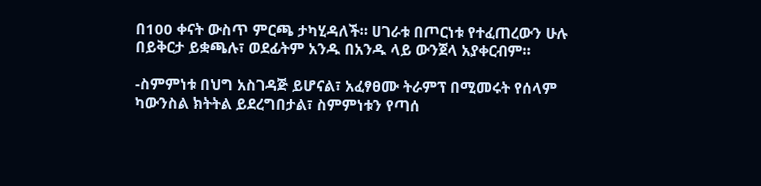በ100 ቀናት ውስጥ ምርጫ ታካሂዳለች። ሀገራቱ በጦርነቱ የተፈጠረውን ሁሉ በይቅርታ ይቋጫሉ፣ ወደፊትም አንዱ በአንዱ ላይ ውንጀላ አያቀርብም።

-ስምምነቱ በህግ አስገዳጅ ይሆናል፣ አፈፃፀሙ ትራምፕ በሚመሩት የሰላም ካውንስል ክትትል ይደረግበታል፣ ስምምነቱን የጣሰ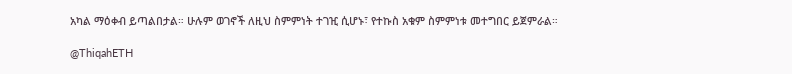አካል ማዕቀብ ይጣልበታል። ሁሉም ወገኖች ለዚህ ስምምነት ተገዢ ሲሆኑ፣ የተኩስ አቁም ስምምነቱ መተግበር ይጀምራል።

@ThiqahETH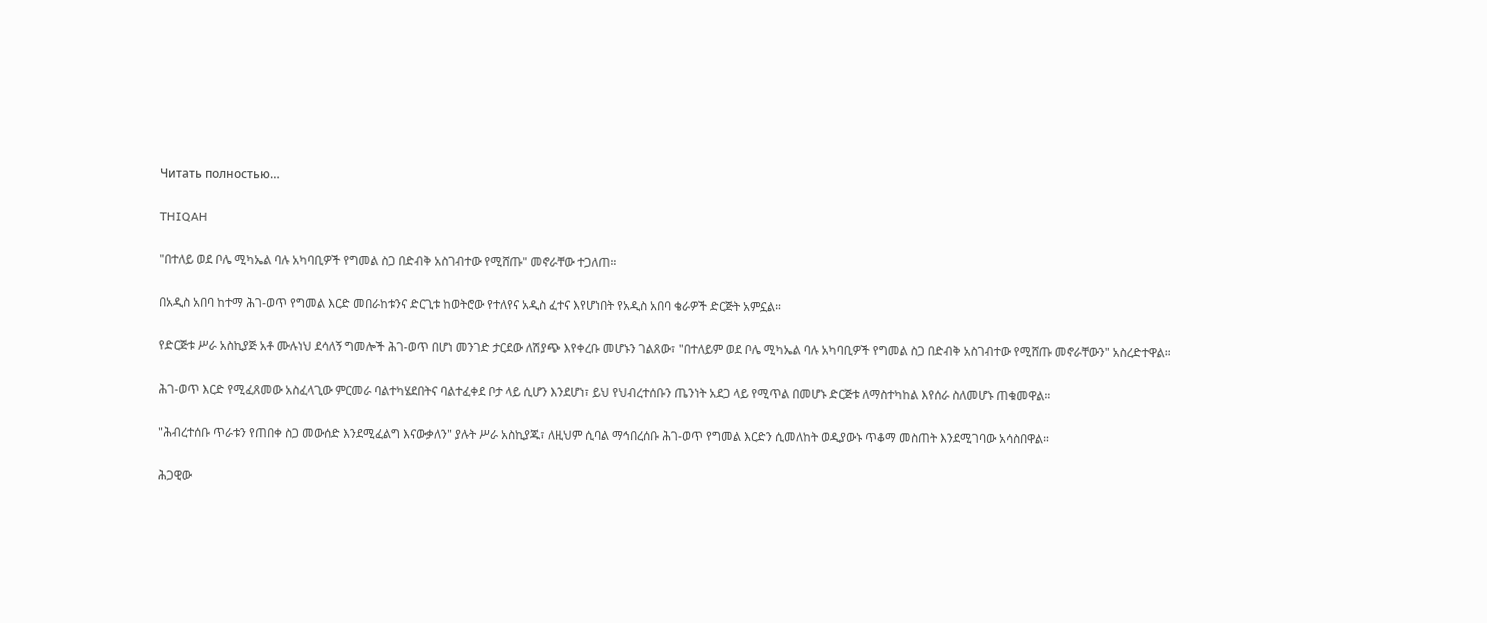Читать полностью…

THIQAH

"በተለይ ወደ ቦሌ ሚካኤል ባሉ አካባቢዎች የግመል ስጋ በድብቅ አስገብተው የሚሸጡ" መኖራቸው ተጋለጠ።

በአዲስ አበባ ከተማ ሕገ-ወጥ የግመል እርድ መበራከቱንና ድርጊቱ ከወትሮው የተለየና አዲስ ፈተና እየሆነበት የአዲስ አበባ ቄራዎች ድርጅት አምኗል።

የድርጅቱ ሥራ አስኪያጅ አቶ ሙሉነህ ደሳለኝ ግመሎች ሕገ-ወጥ በሆነ መንገድ ታርደው ለሽያጭ እየቀረቡ መሆኑን ገልጸው፣ "በተለይም ወደ ቦሌ ሚካኤል ባሉ አካባቢዎች የግመል ስጋ በድብቅ አስገብተው የሚሸጡ መኖራቸውን" አስረድተዋል።

ሕገ-ወጥ እርድ የሚፈጸመው አስፈላጊው ምርመራ ባልተካሄደበትና ባልተፈቀደ ቦታ ላይ ሲሆን እንደሆነ፣ ይህ የህብረተሰቡን ጤንነት አደጋ ላይ የሚጥል በመሆኑ ድርጅቱ ለማስተካከል እየሰራ ስለመሆኑ ጠቁመዋል።

"ሕብረተሰቡ ጥራቱን የጠበቀ ስጋ መውሰድ እንደሚፈልግ እናውቃለን" ያሉት ሥራ አስኪያጁ፣ ለዚህም ሲባል ማኅበረሰቡ ሕገ-ወጥ የግመል እርድን ሲመለከት ወዲያውኑ ጥቆማ መስጠት እንደሚገባው አሳስበዋል።

ሕጋዊው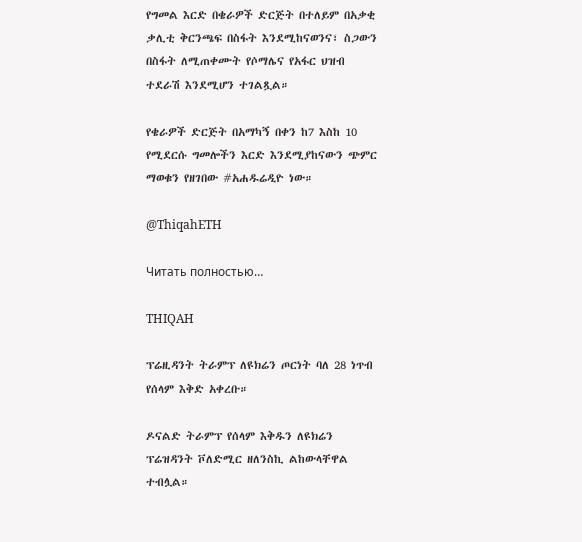የግመል እርድ በቄራዎች ድርጅት በተለይም በአቃቂ ቃሊቲ ቅርንጫፍ በስፋት እንደሚከናወንና፣ ስጋውን በስፋት ለሚጠቀሙት የሶማሌና የአፋር ህዝብ ተደራሽ እንደሚሆን ተገልጿል።

የቄራዎች ድርጅት በአማካኝ በቀን ከ7 እስከ 10 የሚደርሱ ግመሎችን እርድ እንደሚያከናውን ጭምር ማወቁን የዘገበው #አሐዱሬዲዮ ነው።

@ThiqahETH

Читать полностью…

THIQAH

ፕሬዚዳንት ትራምፕ ለዩክሬን ጦርነት ባለ 28 ነጥብ የሰላም እቅድ አቀረቡ።

ዶናልድ ትራምፕ የሰላም እቅዱን ለዩክሬን ፕሬዝዳንት ቮለድሚር ዘለንስኪ ልከውላቸዋል ተብሏል።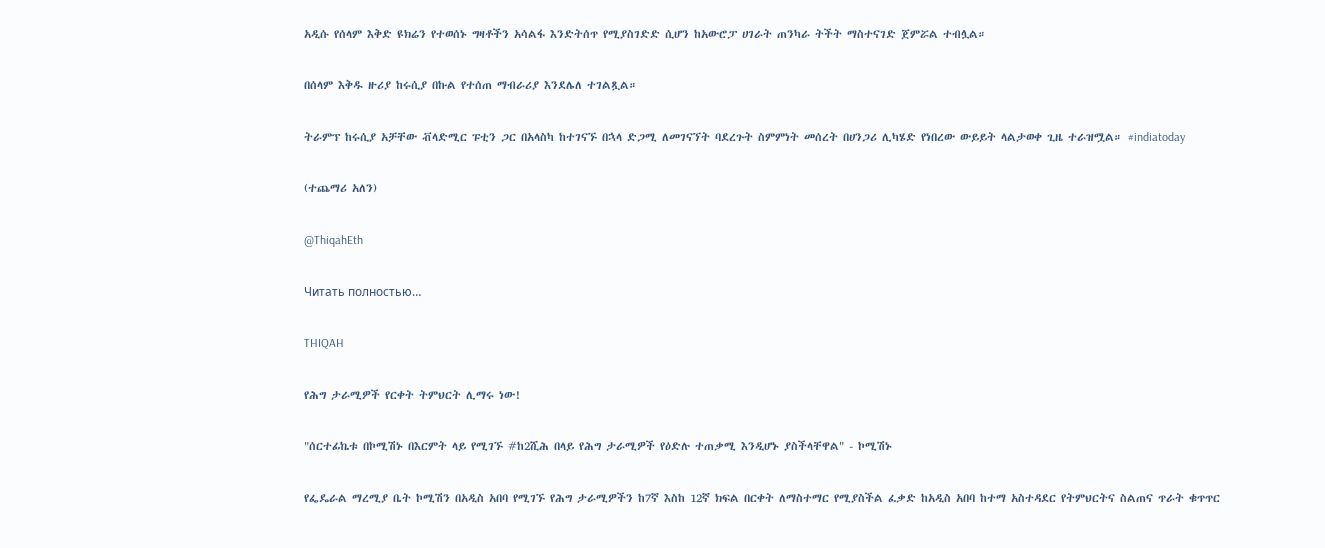አዲሱ የሰላም እቅድ ዩክሬን የተወሰኑ ግዛቶችን አሳልፋ እንድትሰጥ የሚያስገድድ ሲሆን ከአውሮፓ ሀገራት ጠንካራ ትችት ማስተናገድ ጀምሯል ተብሏል።

በሰላም እቅዱ ዙሪያ ከሩሲያ በኩል የተሰጠ ማብራሪያ እንደሌለ ተገልጿል።

ትራምፕ ከሩሲያ አቻቸው ቭላድሚር ፑቲን ጋር በአላስካ ከተገናኙ በኋላ ድጋሚ ለመገናኘት ባደረጉት ስምምነት መሰረት በሀንጋሪ ሊካሄድ የነበረው ውይይት ላልታወቀ ጊዜ ተራዝሟል። #indiatoday

(ተጨማሪ አለን)

@ThiqahEth

Читать полностью…

THIQAH

የሕግ ታራሚዎች የርቀት ትምህርት ሊማሩ ነው!

"ሰርተፊኬቱ በኮሚሽኑ በእርምት ላይ የሚገኙ #ከ2ሺሕ በላይ የሕግ ታራሚዎች የዕድሉ ተጠቃሚ እንዲሆኑ ያስችላቸዋል" - ኮሚሽኑ

የፌዴራል ማረሚያ ቤት ኮሚሽን በአዲስ አበባ የሚገኙ የሕግ ታራሚዎችን ከ7ኛ እስከ 12ኛ ክፍል በርቀት ለማስተማር የሚያስችል ፈቃድ ከአዲስ አበባ ከተማ አስተዳደር የትምህርትና ስልጠና ጥራት ቁጥጥር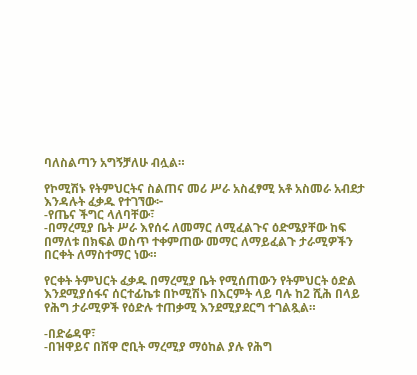ባለስልጣን አግኝቻለሁ ብሏል።

የኮሚሽኑ የትምህርትና ስልጠና መሪ ሥራ አስፈፃሚ አቶ አስመራ አብደታ እንዳሉት ፈቃዱ የተገኘው፦
-የጤና ችግር ላለባቸው፣
-በማረሚያ ቤት ሥራ እየሰሩ ለመማር ለሚፈልጉና ዕድሜያቸው ከፍ በማለቱ በክፍል ወስጥ ተቀምጠው መማር ለማይፈልጉ ታራሚዎችን በርቀት ለማስተማር ነው።

የርቀት ትምህርት ፈቃዱ በማረሚያ ቤት የሚሰጠውን የትምህርት ዕድል እንደሚያሰፋና ሰርተፊኬቱ በኮሚሽኑ በእርምት ላይ ባሉ ከ2 ሺሕ በላይ የሕግ ታራሚዎች የዕድሉ ተጠቃሚ እንደሚያደርግ ተገልጿል።

-በድሬዳዋ፣
-በዝዋይና በሸዋ ሮቢት ማረሚያ ማዕከል ያሉ የሕግ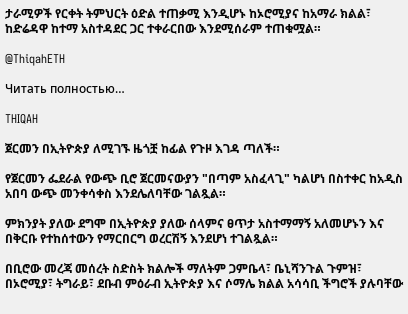ታራሚዎች የርቀት ትምህርት ዕድል ተጠቃሚ እንዲሆኑ ከኦሮሚያና ከአማራ ክልል፣ ከድሬዳዋ ከተማ አስተዳደር ጋር ተቀራርበው እንደሚሰራም ተጠቁሟል።

@ThiqahETH

Читать полностью…

THIQAH

ጀርመን በኢትዮጵያ ለሚገኙ ዜጎቿ ከፊል የጉዞ እገዳ ጣለች።

የጀርመን ፌደራል የውጭ ቢሮ ጀርመናውያን "በጣም አስፈላጊ" ካልሆነ በስተቀር ከአዲስ አበባ ውጭ መንቀሳቀስ እንደሌለባቸው ገልጿል።

ምክንያት ያለው ደግሞ በኢትዮጵያ ያለው ሰላምና ፀጥታ አስተማማኝ አለመሆኑን እና በቅርቡ የተከሰተውን የማርበርግ ወረርሽኝ እንደሆነ ተገልጿል።

በቢሮው መረጃ መሰረት ስድስት ክልሎች ማለትም ጋምቤላ፣ ቤኒሻንጉል ጉምዝ፣ በኦሮሚያ፣ ትግራይ፣ ደቡብ ምዕራብ ኢትዮጵያ እና ሶማሌ ክልል አሳሳቢ ችግሮች ያሉባቸው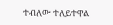ተብለው ተለይተዋል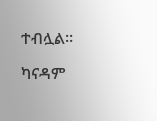ተብሏል።

ካናዳም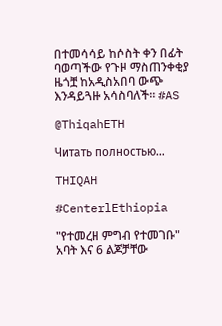በተመሳሳይ ከሶስት ቀን በፊት ባወጣችው የጉዞ ማስጠንቀቂያ ዜጎቿ ከአዲስአበባ ውጭ እንዳይጓዙ አሳስባለች። #AS

@ThiqahETH

Читать полностью…

THIQAH

#CenterlEthiopia

"የተመረዘ ምግብ የተመገቡ" አባት እና 6 ልጆቻቸው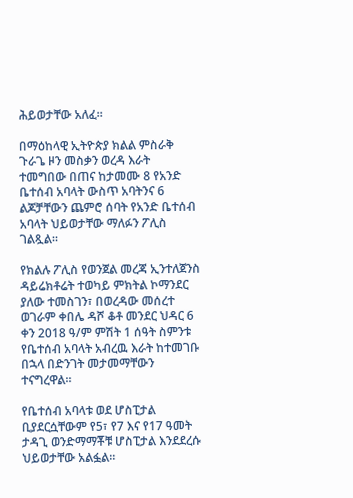ሕይወታቸው አለፈ።

በማዕከላዊ ኢትዮጵያ ክልል ምስራቅ ጉራጌ ዞን መስቃን ወረዳ እራት ተመግበው በጠና ከታመሙ 8 የአንድ ቤተሰብ አባላት ውስጥ አባትንና 6 ልጆቻቸውን ጨምሮ ሰባት የአንድ ቤተሰብ አባላት ህይወታቸው ማለፉን ፖሊስ ገልጿል።

የክልሉ ፖሊስ የወንጀል መረጃ ኢንተለጀንስ ዳይሬክቶሬት ተወካይ ምክትል ኮማንደር ያለው ተመስገን፣ በወረዳው መሰረተ ወገራም ቀበሌ ዳሾ ቆቶ መንደር ህዳር 6 ቀን 2018 ዓ/ም ምሽት 1 ሰዓት ስምንቱ የቤተሰብ አባላት አብረዉ እራት ከተመገቡ በኋላ በድንገት መታመማቸውን ተናግረዋል።

የቤተሰብ አባላቱ ወደ ሆስፒታል ቢያደርሷቸውም የ5፣ የ7 እና የ17 ዓመት ታዳጊ ወንድማማቾቹ ሆስፒታል እንደደረሱ ህይወታቸው አልፏል።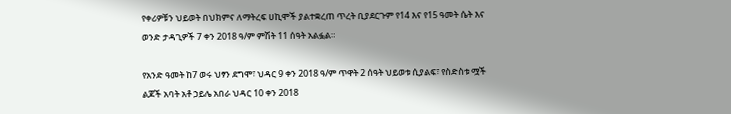የቀሪዎቹን ህይወት በህክምና ለማትረፍ ሀኪሞች ያልተቋረጠ ጥረት ቢያደርጉም የ14 እና የ15 ዓመት ሴት እና ወንድ ታዳጊዎች 7 ቀን 2018 ዓ/ም ምሽት 11 ሰዓት አልፏል።

የአንድ ዓመት ከ7 ወሩ ህፃን ደግሞ፣ ህዳር 9 ቀን 2018 ዓ/ም ጥዋት 2 ሰዓት ህይወቱ ሲያልፍ፣ የስድስቱ ሟች ልጆች አባት አቶ ኃይሌ አበራ ህዳር 10 ቀን 2018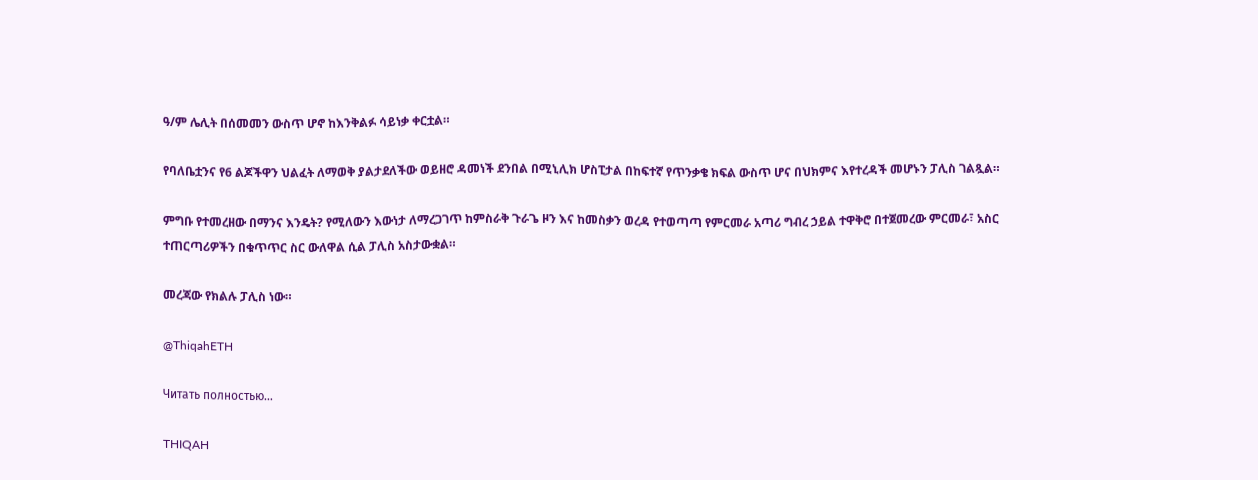ዓ/ም ሌሊት በሰመመን ውስጥ ሆኖ ከእንቅልፉ ሳይነቃ ቀርቷል።

የባለቤቷንና የ6 ልጆችዋን ህልፈት ለማወቅ ያልታደለችው ወይዘሮ ዳመነች ደንበል በሚኒሊክ ሆስፒታል በከፍተኛ የጥንቃቄ ክፍል ውስጥ ሆና በህክምና እየተረዳች መሆኑን ፓሊስ ገልጿል።

ምግቡ የተመረዘው በማንና እንዴት? የሚለውን እውነታ ለማረጋገጥ ከምስራቅ ጉራጌ ዞን እና ከመስቃን ወረዳ የተወጣጣ የምርመራ አጣሪ ግብረ ኃይል ተዋቅሮ በተጀመረው ምርመራ፣ አስር ተጠርጣሪዎችን በቁጥጥር ስር ውለዋል ሲል ፓሊስ አስታውቋል።

መረጃው የክልሉ ፓሊስ ነው።

@ThiqahETH

Читать полностью…

THIQAH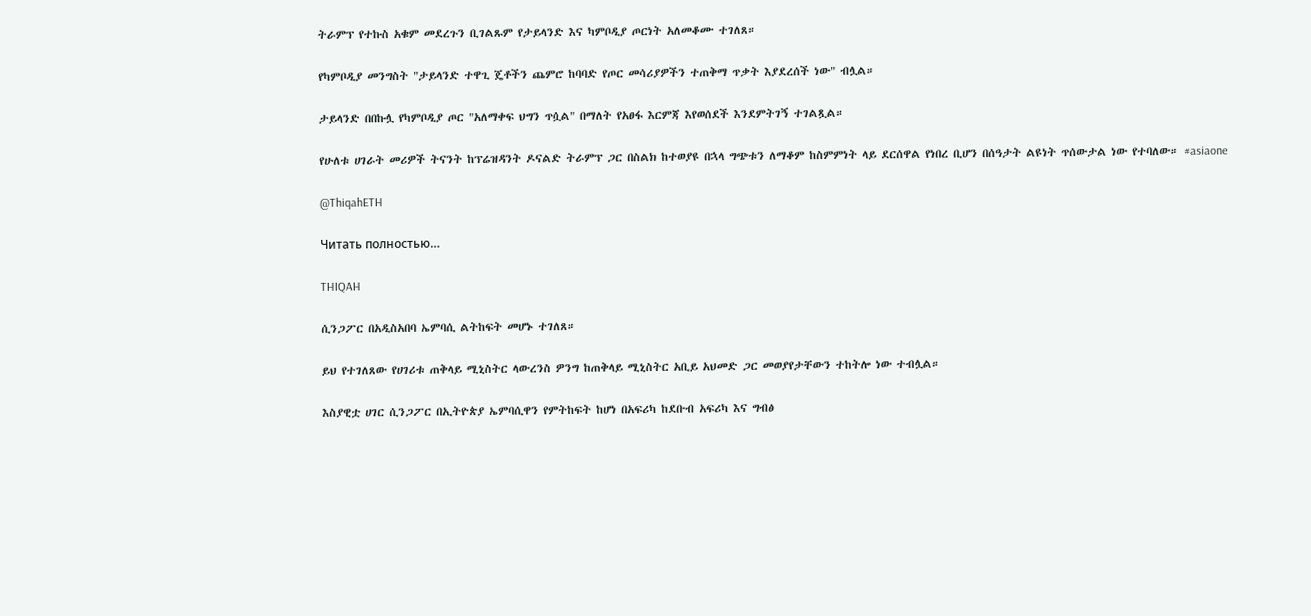ትራምፕ የተኩስ አቁም መደረጉን ቢገልጹም የታይላንድ እና ካምቦዲያ ጦርነት አለመቆሙ ተገለጸ።

የካምቦዲያ መንግስት "ታይላንድ ተዋጊ ጄቶችን ጨምሮ ከባባድ የጦር መሳሪያዎችን ተጠቅማ ጥቃት እያደረሰች ነው" ብሏል።

ታይላንድ በበኩሏ የካምቦዲያ ጦር "አለማቀፍ ህግን ጥሷል" በማለት የአፀፋ እርምጃ እየወሰደች እንደምትገኝ ተገልጿል።

የሁለቱ ሀገራት መሪዎች ትናንት ከፕሬዝዳንት ዶናልድ ትራምፕ ጋር በስልክ ከተወያዩ በኋላ ግጭቱን ለማቆም ከስምምነት ላይ ደርሰዋል የነበረ ቢሆን በሰዓታት ልዩነት ጥሰውታል ነው የተባለው። #asiaone

@ThiqahETH

Читать полностью…

THIQAH

ሲንጋፖር በአዲስአበባ ኤምባሲ ልትከፍት መሆኑ ተገለጸ።

ይህ የተገለጸው የሀገሪቱ ጠቅላይ ሚኒስትር ላውረንስ ዎንግ ከጠቅላይ ሚኒስትር አቢይ አህመድ ጋር መወያየታቸውን ተከትሎ ነው ተብሏል።

እስያዊቷ ሀገር ሲንጋፖር በኢትዮጵያ ኤምባሲዋን የምትከፍት ከሆነ በአፍሪካ ከደቡብ አፍሪካ እና ግብፅ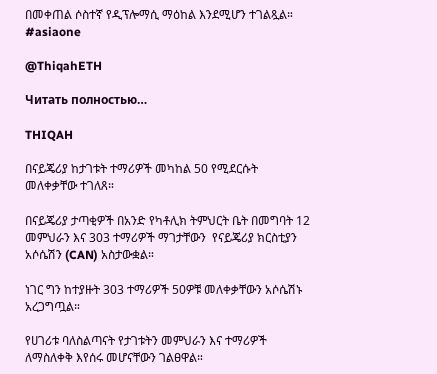በመቀጠል ሶስተኛ የዲፕሎማሲ ማዕከል እንደሚሆን ተገልጿል። #asiaone

@ThiqahETH

Читать полностью…

THIQAH

በናይጄሪያ ከታገቱት ተማሪዎች መካከል 50 የሚደርሱት መለቀቃቸው ተገለጸ።

በናይጄሪያ ታጣቂዎች በአንድ የካቶሊክ ትምህርት ቤት በመግባት 12 መምህራን እና 303 ተማሪዎች ማገታቸውን  የናይጄሪያ ክርስቲያን አሶሴሽን (CAN) አስታውቋል።

ነገር ግን ከተያዙት 303 ተማሪዎች 50ዎቹ መለቀቃቸውን አሶሴሽኑ አረጋግጧል።

የሀገሪቱ ባለስልጣናት የታገቱትን መምህራን እና ተማሪዎች ለማስለቀቅ እየሰሩ መሆናቸውን ገልፀዋል።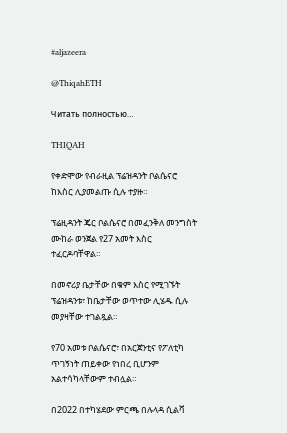#aljazeera

@ThiqahETH

Читать полностью…

THIQAH

የቀድሞው የብራዚል ፕሬዝዳንት ቦልሴናሮ ከእስር ሊያመልጡ ሲሉ ተያዙ።

ፕሬዚዳንት ጄር ቦልሴናሮ በመፈንቅለ መንግስት ሙከራ ወንጀል የ27 አመት እስር ተፈርዶባቸዋል።

በመኖሪያ ቤታቸው በቁም እስር የሚገኙት ፕሬዝዳንቱ፣ ከቤታቸው ወጥተው ሊሄዱ ሲሉ መያዛቸው ተገልጿል።

የ70 አመቱ ቦልሴናሮ፣ በአርጀንቲና የፖለቲካ ጥገኝነት ጠይቀው የነበረ ቢሆንም አልተሳካላቸውም ተብሏል።

በ2022 በተካሄደው ምርጫ በሉላዳ ሲልቫ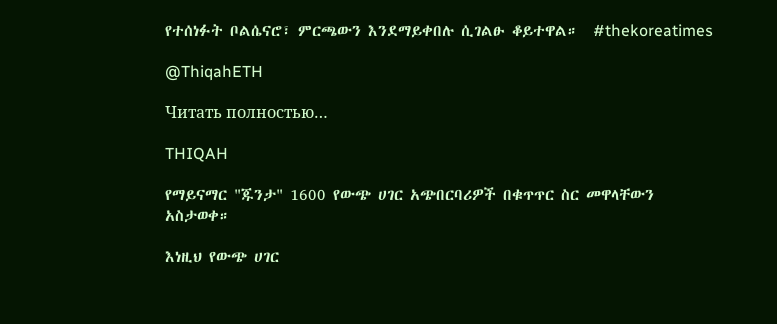የተሰነፉት ቦልሴናሮ፣ ምርጫውን እንደማይቀበሉ ሲገልፁ ቆይተዋል።  #thekoreatimes

@ThiqahETH

Читать полностью…

THIQAH

የማይናማር "ጁንታ" 1600 የውጭ ሀገር አጭበርባሪዎች በቁጥጥር ስር መዋላቸውን አስታወቀ።

እነዚህ የውጭ ሀገር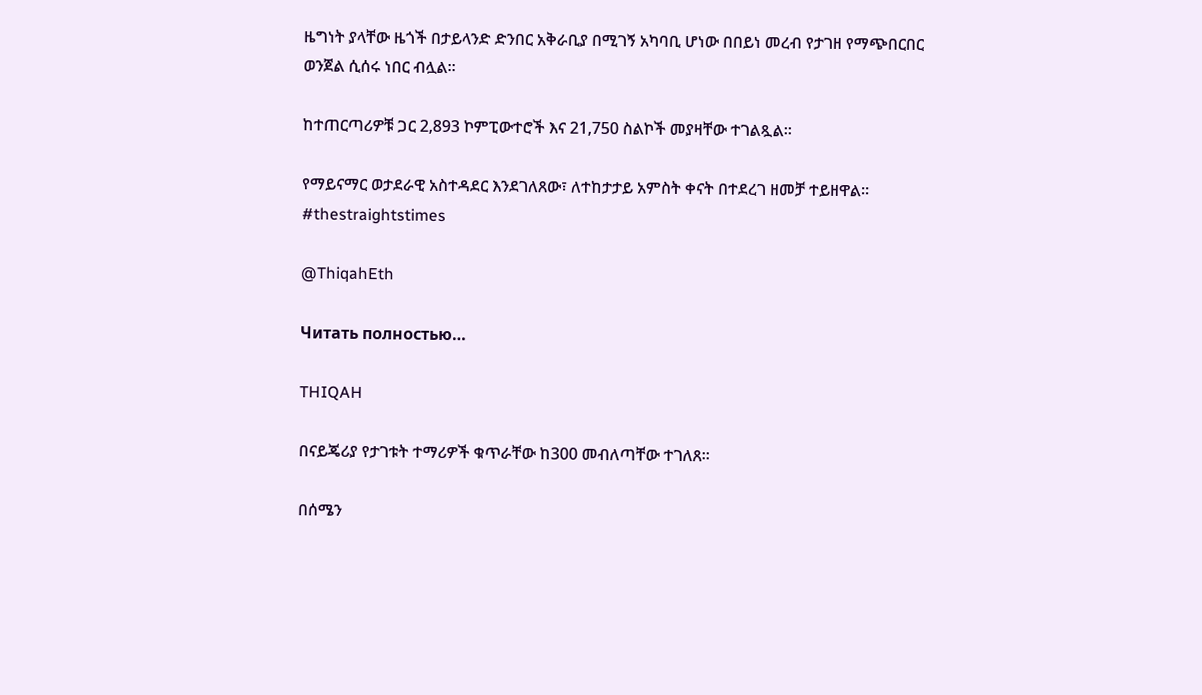ዜግነት ያላቸው ዜጎች በታይላንድ ድንበር አቅራቢያ በሚገኝ አካባቢ ሆነው በበይነ መረብ የታገዘ የማጭበርበር ወንጀል ሲሰሩ ነበር ብሏል።

ከተጠርጣሪዎቹ ጋር 2,893 ኮምፒውተሮች እና 21,750 ስልኮች መያዛቸው ተገልጿል።

የማይናማር ወታደራዊ አስተዳደር እንደገለጸው፣ ለተከታታይ አምስት ቀናት በተደረገ ዘመቻ ተይዘዋል።  #thestraightstimes

@ThiqahEth

Читать полностью…

THIQAH

በናይጄሪያ የታገቱት ተማሪዎች ቁጥራቸው ከ300 መብለጣቸው ተገለጸ።

በሰሜን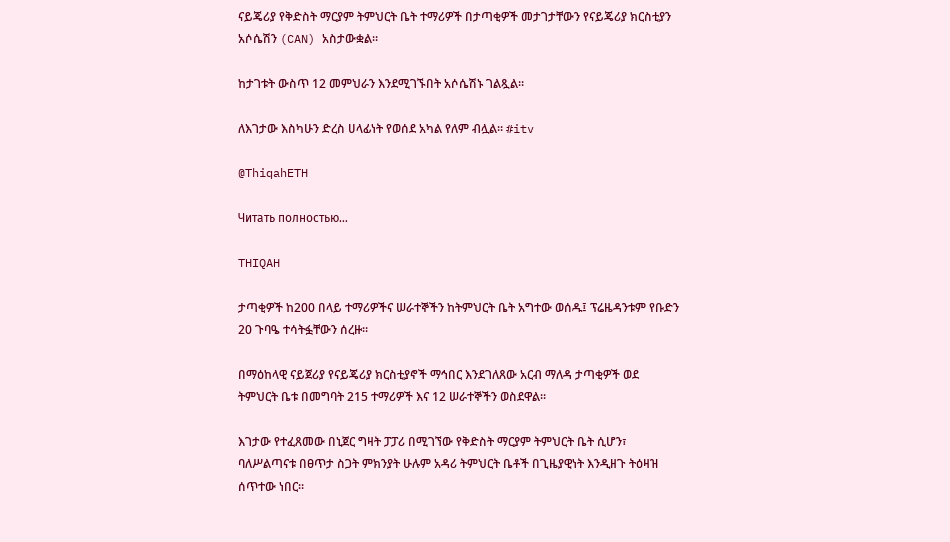ናይጄሪያ የቅድስት ማርያም ትምህርት ቤት ተማሪዎች በታጣቂዎች መታገታቸውን የናይጄሪያ ክርስቲያን አሶሴሽን (CAN) አስታውቋል።

ከታገቱት ውስጥ 12 መምህራን እንደሚገኙበት አሶሴሽኑ ገልጿል።

ለእገታው እስካሁን ድረስ ሀላፊነት የወሰደ አካል የለም ብሏል። #itv

@ThiqahETH

Читать полностью…

THIQAH

ታጣቂዎች ከ200 በላይ ተማሪዎችና ሠራተኞችን ከትምህርት ቤት አግተው ወሰዱ፤ ፕሬዜዳንቱም የቡድን 20 ጉባዔ ተሳትፏቸውን ሰረዙ።

በማዕከላዊ ናይጀሪያ የናይጄሪያ ክርስቲያኖች ማኅበር እንደገለጸው አርብ ማለዳ ታጣቂዎች ወደ ትምህርት ቤቱ በመግባት 215 ተማሪዎች እና 12 ሠራተኞችን ወስደዋል።

እገታው የተፈጸመው በኒጀር ግዛት ፓፓሪ በሚገኘው የቅድስት ማርያም ትምህርት ቤት ሲሆን፣ ባለሥልጣናቱ በፀጥታ ስጋት ምክንያት ሁሉም አዳሪ ትምህርት ቤቶች በጊዜያዊነት እንዲዘጉ ትዕዛዝ ሰጥተው ነበር።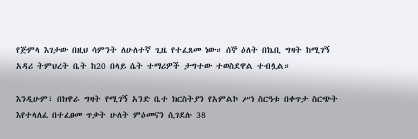የጅምላ እገታው በዚህ ሳምንት ለሁለተኛ ጊዜ የተፈጸመ ነው። ሰኞ ዕለት በኬቢ ግዛት ከሚገኝ አዳሪ ትምህረት ቤት ከ20 በላይ ሴት ተማሪዎች ታግተው ተወስደዋል ተብሏል።

እንዲሁም፣ በክዋራ ግዛት የሚገኝ አንድ ቤተ ክርስትያን የአምልኮ ሥነ ስርዓቱ በቀጥታ ስርጭት እየተላለፈ በተፈፀመ ጥቃት ሁለት ምዕመናን ሲገደሉ 38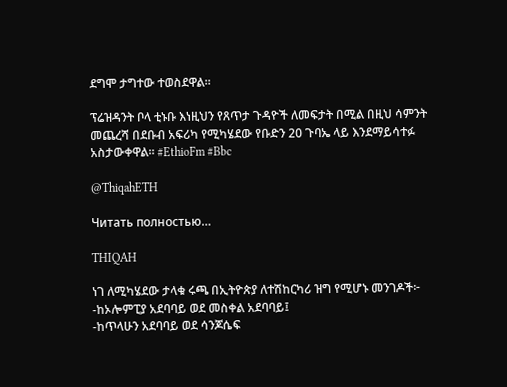ደግሞ ታግተው ተወስደዋል።

ፕሬዝዳንት ቦላ ቲኑቡ እነዚህን የጸጥታ ጉዳዮች ለመፍታት በሚል በዚህ ሳምንት መጨረሻ በደቡብ አፍሪካ የሚካሄደው የቡድን 20 ጉባኤ ላይ እንደማይሳተፉ አስታውቀዋል። #EthioFm #Bbc

@ThiqahETH

Читать полностью…

THIQAH

ነገ ለሚካሄደው ታላቁ ሩጫ በኢትዮጵያ ለተሽከርካሪ ዝግ የሚሆኑ መንገዶች፦
-ከኦሎምፒያ አደባባይ ወደ መስቀል አደባባይ፤
-ከጥላሁን አደባባይ ወደ ሳንጆሴፍ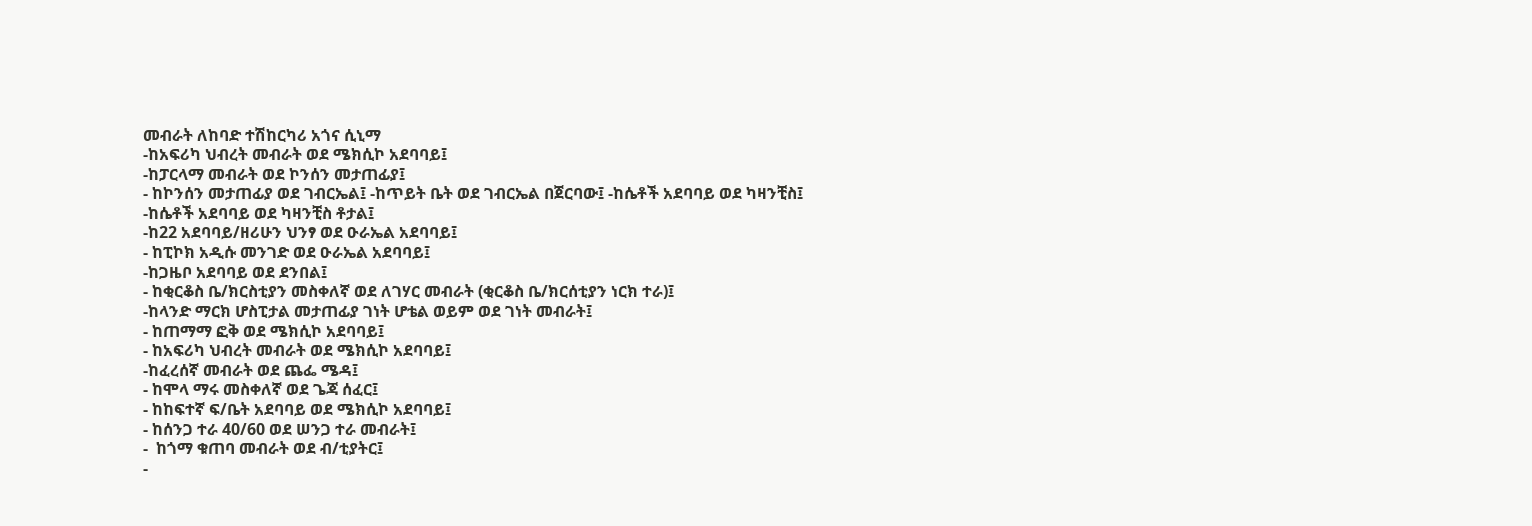መብራት ለከባድ ተሽከርካሪ አጎና ሲኒማ
-ከአፍሪካ ህብረት መብራት ወደ ሜክሲኮ አደባባይ፤
-ከፓርላማ መብራት ወደ ኮንሰን መታጠፊያ፤
- ከኮንሰን መታጠፊያ ወደ ገብርኤል፤ -ከጥይት ቤት ወደ ገብርኤል በጀርባው፤ -ከሴቶች አደባባይ ወደ ካዛንቺስ፤
-ከሴቶች አደባባይ ወደ ካዛንቺስ ቶታል፤
-ከ22 አደባባይ/ዘሪሁን ህንፃ ወደ ዑራኤል አደባባይ፤
- ከፒኮክ አዲሱ መንገድ ወደ ዑራኤል አደባባይ፤
-ከጋዜቦ አደባባይ ወደ ደንበል፤
- ከቂርቆስ ቤ/ክርስቲያን መስቀለኛ ወደ ለገሃር መብራት (ቂርቆስ ቤ/ክርሰቲያን ነርክ ተራ)፤
-ከላንድ ማርክ ሆስፒታል መታጠፊያ ገነት ሆቴል ወይም ወደ ገነት መብራት፤
- ከጠማማ ፎቅ ወደ ሜክሲኮ አደባባይ፤
- ከአፍሪካ ህብረት መብራት ወደ ሜክሲኮ አደባባይ፤
-ከፈረሰኛ መብራት ወደ ጨፌ ሜዳ፤
- ከሞላ ማሩ መስቀለኛ ወደ ጌጃ ሰፈር፤
- ከከፍተኛ ፍ/ቤት አደባባይ ወደ ሜክሲኮ አደባባይ፤
- ከሰንጋ ተራ 40/60 ወደ ሠንጋ ተራ መብራት፤
-  ከጎማ ቁጠባ መብራት ወደ ብ/ቲያትር፤
-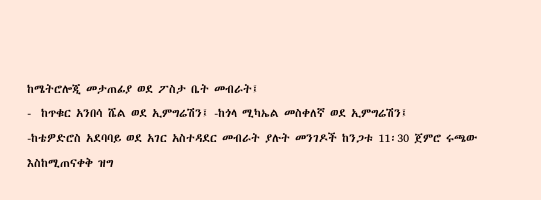ከሜትሮሎጂ መታጠፊያ ወደ ፖስታ ቤት መብራት፤
-  ከጥቁር አንበሳ ሼል ወደ ኢምግሬሽን፤ -ከጎላ ሚካኤል መስቀለኛ ወደ ኢምግሬሽን፤
-ከቴዎድሮስ አደባባይ ወደ አገር አስተዳደር መብራት ያሉት መንገዶች ከንጋቱ 11፡30 ጀምሮ ሩጫው እስከሚጠናቀቅ ዝግ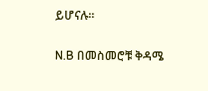ይሆናሉ።

N.B በመስመሮቹ ቅዳሜ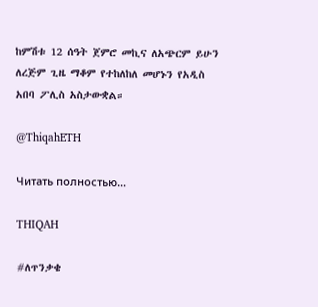ከምሽቱ 12 ሰዓት ጀምሮ መኪና ለአጭርም ይሁን ለረጅም ጊዜ ማቆም የተከለከለ መሆኑን የአዲስ አበባ ፖሊስ አስታውቋል።

@ThiqahETH

Читать полностью…

THIQAH

#ለጥንቃቄ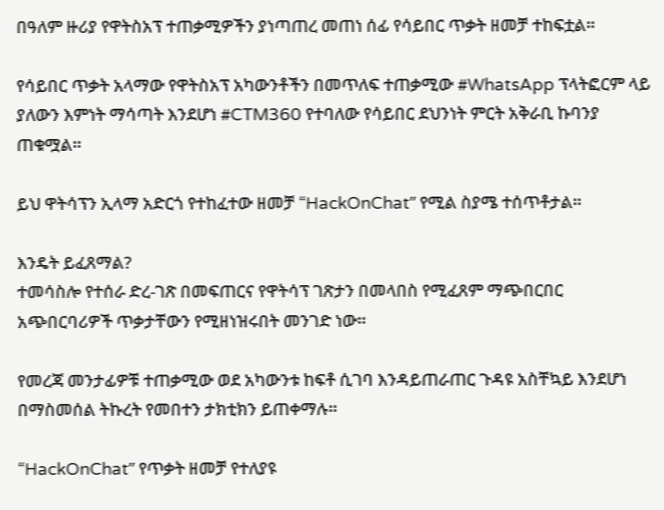በዓለም ዙሪያ የዋትስአፕ ተጠቃሚዎችን ያነጣጠረ መጠነ ሰፊ የሳይበር ጥቃት ዘመቻ ተከፍቷል።

የሳይበር ጥቃት አላማው የዋትስአፕ አካውንቶችን በመጥለፍ ተጠቃሚው #WhatsApp ፕላትፎርም ላይ ያለውን እምነት ማሳጣት እንደሆነ #CTM360 የተባለው የሳይበር ደህንነት ምርት አቅራቢ ኩባንያ ጠቁሟል።

ይህ ዋትሳፕን ኢላማ አድርጎ የተከፈተው ዘመቻ “HackOnChatˮ የሚል ስያሜ ተሰጥቶታል።

እንዴት ይፈጸማል?
ተመሳስሎ የተሰራ ድረ-ገጽ በመፍጠርና የዋትሳፕ ገጽታን በመላበስ የሚፈጸም ማጭበርበር አጭበርባሪዎች ጥቃታቸውን የሚዘነዝሩበት መንገድ ነው።

የመረጃ መንታፊዎቹ ተጠቃሚው ወደ አካውንቱ ከፍቶ ሲገባ እንዳይጠራጠር ጉዳዩ አስቸኳይ እንደሆነ በማስመሰል ትኩረት የመበተን ታክቲክን ይጠቀማሉ።

“HackOnChatˮ የጥቃት ዘመቻ የተለያዩ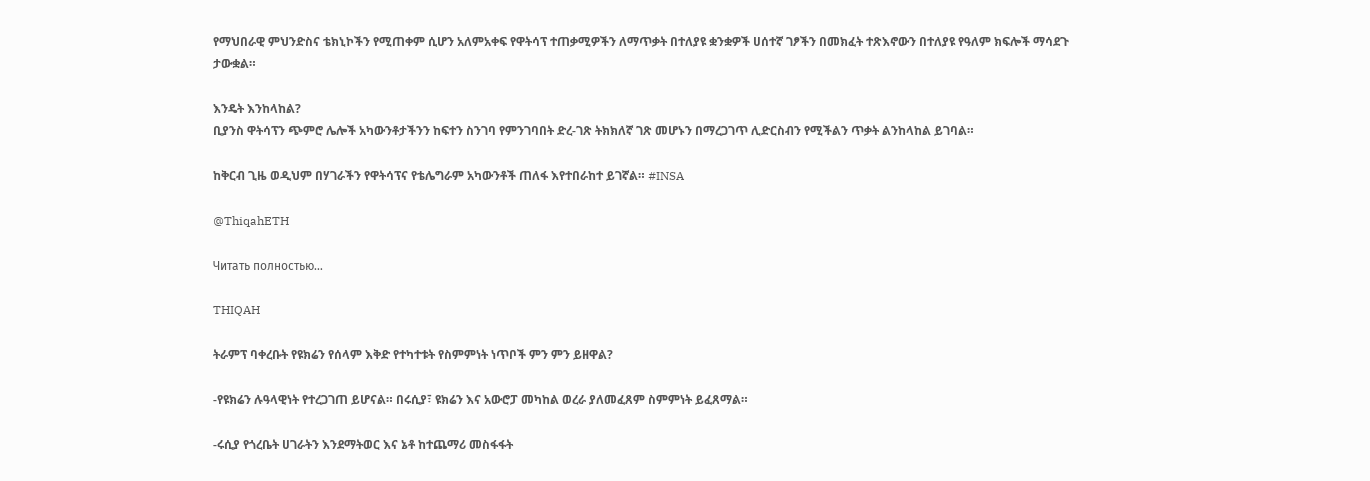የማህበራዊ ምህንድስና ቴክኒኮችን የሚጠቀም ሲሆን አለምአቀፍ የዋትሳፕ ተጠቃሚዎችን ለማጥቃት በተለያዩ ቋንቋዎች ሀሰተኛ ገፆችን በመክፈት ተጽእኖውን በተለያዩ የዓለም ክፍሎች ማሳደጉ ታውቋል።

እንዴት እንከላከል?
ቢያንስ ዋትሳፕን ጭምሮ ሌሎች አካውንቶታችንን ከፍተን ስንገባ የምንገባበት ድረ-ገጽ ትክክለኛ ገጽ መሆኑን በማረጋገጥ ሊድርስብን የሚችልን ጥቃት ልንከላከል ይገባል።

ከቅርብ ጊዜ ወዲህም በሃገራችን የዋትሳፕና የቴሌግራም አካውንቶች ጠለፋ እየተበራከተ ይገኛል። #INSA

@ThiqahETH

Читать полностью…

THIQAH

ትራምፕ ባቀረቡት የዩክሬን የሰላም እቅድ የተካተቱት የስምምነት ነጥቦች ምን ምን ይዘዋል?

-የዩክሬን ሉዓላዊነት የተረጋገጠ ይሆናል። በሩሲያ፣ ዩክሬን እና አውሮፓ መካከል ወረራ ያለመፈጸም ስምምነት ይፈጸማል።

-ሩሲያ የጎረቤት ሀገራትን እንደማትወር እና ኔቶ ከተጨማሪ መስፋፋት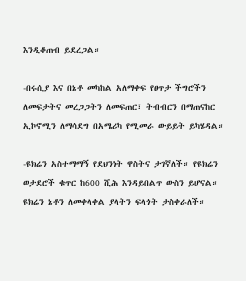እንዲቆጠብ ይደረጋል።

-በሩሲያ እና በኔቶ መካከል አለማቀፍ የፀጥታ ችግሮችን ለመፍታትና መረጋጋትን ለመፍጠር፣ ትብብርን በማጠናከር ኢኮኖሚን ለማሳደግ በአሜሪካ የሚመራ ውይይት ይካሄዳል።

-ዩክሬን አስተማማኝ የደህንነት ዋስትና ታገኛለች። የዩክሬን ወታደሮች ቁጥር ከ600 ሺሕ እንዳይበልጥ ውስን ይሆናል። ዩክሬን ኔቶን ለመቀላቀል ያላትን ፍላጎት ታስቀራለች።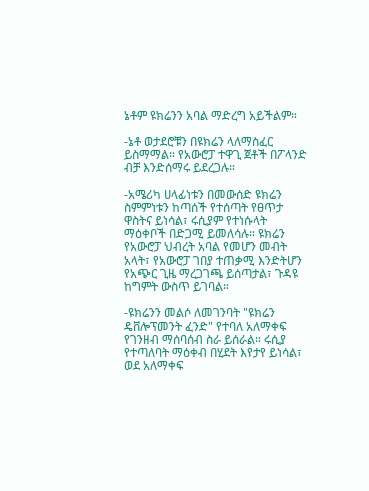ኔቶም ዩክሬንን አባል ማድረግ አይችልም።

-ኔቶ ወታደሮቹን በዩክሬን ላለማስፈር ይስማማል። የአውሮፓ ተዋጊ ጀቶች በፖላንድ ብቻ እንድሰማሩ ይደረጋሉ።

-አሜሪካ ሀላፊነቱን በመውሰድ ዩክሬን ስምምነቱን ከጣሰች የተሰጣት የፀጥታ ዋስትና ይነሳል፣ ሩሲያም የተነሱላት ማዕቀቦች በድጋሚ ይመለሳሉ። ዩክሬን የአውሮፓ ህብረት አባል የመሆን መብት አላት፣ የአውሮፓ ገበያ ተጠቃሚ እንድትሆን የአጭር ጊዜ ማረጋገጫ ይሰጣታል፣ ጉዳዩ ከግምት ውስጥ ይገባል።

-ዩክሬንን መልሶ ለመገንባት "ዩክሬን ዴቨሎፕመንት ፈንድ" የተባለ አለማቀፍ የገንዘብ ማሰባሰብ ስራ ይሰራል። ሩሲያ የተጣለባት ማዕቀብ በሂደት እየታየ ይነሳል፣ ወደ አለማቀፍ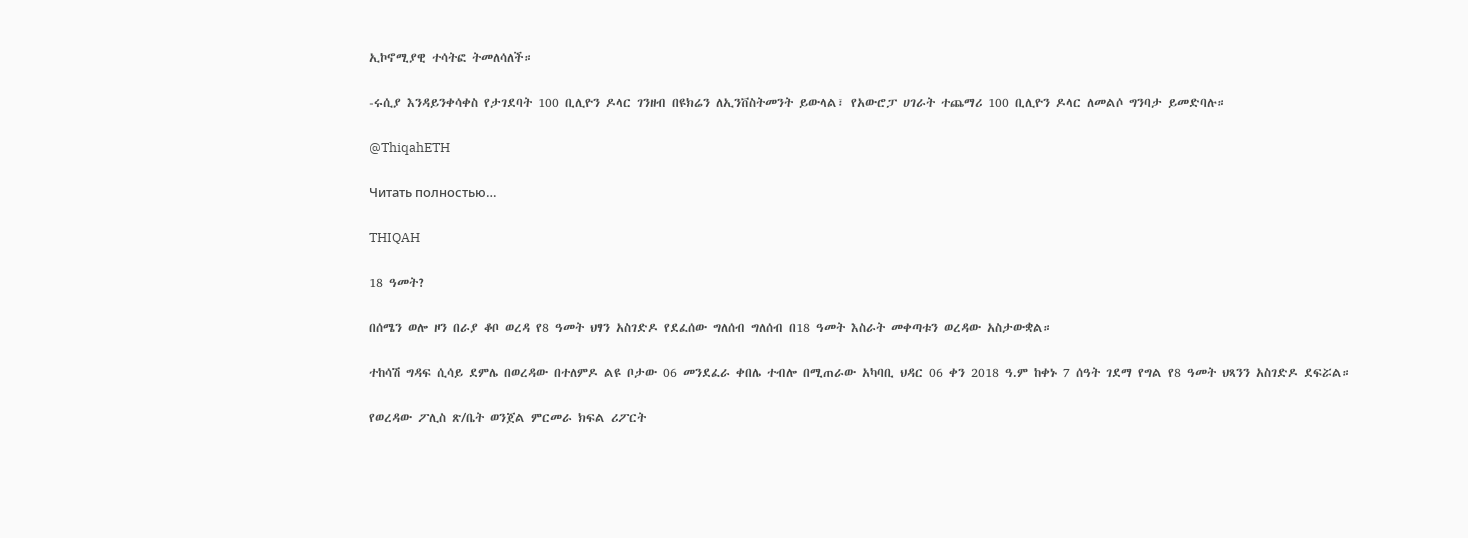ኢኮኖሚያዊ ተሳትፎ ትመለሳለች።

-ሩሲያ እንዳይንቀሳቀስ የታገደባት 100 ቢሊዮን ዶላር ገንዘብ በዩክሬን ለኢንቨስትመንት ይውላል፣ የአውሮፓ ሀገራት ተጨማሪ 100 ቢሊዮን ዶላር ለመልሶ ግንባታ ይመድባሉ።

@ThiqahETH

Читать полностью…

THIQAH

18 ዓመት?

በሰሜን ወሎ ዞን በራያ ቆቦ ወረዳ የ8 ዓመት ህፃን አስገድዶ የደፈሰው ግለሰብ ግለሰብ በ18 ዓመት እስራት መቀጣቱን ወረዳው አስታውቋል።

ተከሳሽ ግዳፍ ሲሳይ ደምሌ በወረዳው በተለምዶ ልዩ ቦታው 06 መንደፈራ ቀበሌ ተብሎ በሚጠራው አካባቢ ህዳር 06 ቀን 2018 ዓ.ም ከቀኑ 7 ሰዓት ገደማ የግል የ8 ዓመት ህጻንን አስገድዶ ደፍሯል።

የወረዳው ፖሊስ ጽ/ቤት ወንጀል ምርመራ ክፍል ሪፖርት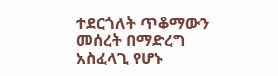ተደርጎለት ጥቆማውን መሰረት በማድረግ አስፈላጊ የሆኑ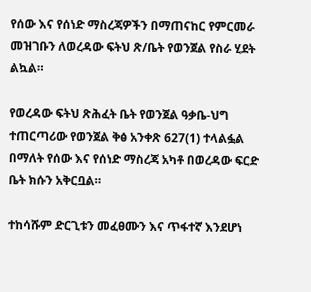የሰው እና የሰነድ ማስረጃዎችን በማጠናከር የምርመራ መዝገቡን ለወረዳው ፍትህ ጽ/ቤት የወንጀል የስራ ሂደት ልኳል።

የወረዳው ፍትህ ጽሕፈት ቤት የወንጀል ዓቃቤ-ህግ ተጠርጣሪው የወንጀል ቅፅ አንቀጽ 627(1) ተላልፏል በማለት የሰው እና የሰነድ ማስረጃ አካቶ በወረዳው ፍርድ ቤት ክሱን አቅርቧል።

ተከሳሹም ድርጊቱን መፈፀሙን እና ጥፋተኛ እንደሆነ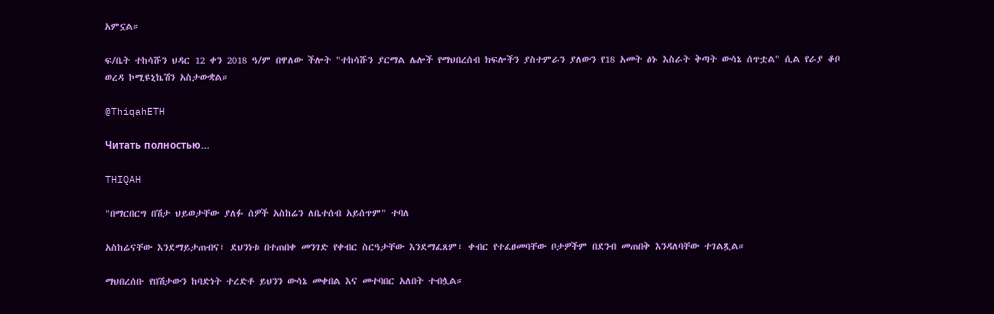አምኗል።

ፍ/ቤት ተከሳሹን ህዳር 12 ቀን 2018 ዓ/ም በዋለው ችሎት "ተከሳሹን ያርማል ሌሎች የማህበረሰብ ክፍሎችን ያስተምራን ያለውን የ18 አመት ፅኑ እስራት ቅጣት ውሳኔ ሰጥቷል" ሲል የራያ ቆቦ ወረዳ ኮሚዩኒኬሽን አስታውቋል።

@ThiqahETH

Читать полностью…

THIQAH

"በማርበርግ በሽታ ህይወታቸው ያለፉ ሰዎች አስከሬን ለቤተሰብ አይሰጥም" ተባለ

አስከሬናቸው እንደማይታጠብና፣ ደህንነቱ በተጠበቀ መንገድ የቀብር ስርዓታቸው እንደማፈጸም፣ ቀብር የተፈፀመባቸው ቦታዎችም በደንብ መጠበቅ እንዳለባቸው ተገልጿል።

ማህበረሰቡ የበሽታውን ከባድነት ተረድቶ ይህንን ውሳኔ መቀበል እና መተባበር አለበት ተብሏል።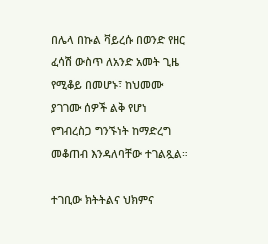በሌላ በኩል ቫይረሱ በወንድ የዘር ፈሳሽ ውስጥ ለአንድ አመት ጊዜ የሚቆይ በመሆኑ፣ ከህመሙ ያገገሙ ሰዎች ልቅ የሆነ የግብረስጋ ግንኙነት ከማድረግ መቆጠብ እንዳለባቸው ተገልጿል።

ተገቢው ክትትልና ህክምና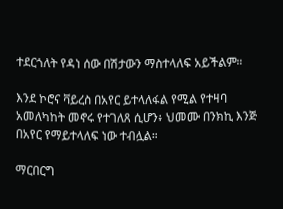ተደርጎለት የዳነ ሰው በሽታውን ማስተላለፍ አይችልም።

እንደ ኮሮና ቫይረስ በአየር ይተላለፋል የሚል የተዛባ አመለካከት መኖሩ የተገለጸ ሲሆን፥ ህመሙ በንክኪ እንጅ በአየር የማይተላለፍ ነው ተብሏል።

ማርበርግ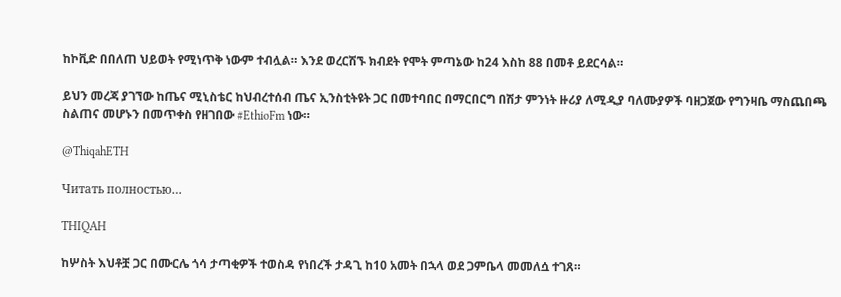ከኮቪድ በበለጠ ህይወት የሚነጥቅ ነውም ተብሏል። እንደ ወረርሽኙ ክብደት የሞት ምጣኔው ከ24 እስከ 88 በመቶ ይደርሳል።

ይህን መረጃ ያገኘው ከጤና ሚኒስቴር ከህብረተሰብ ጤና ኢንስቲትዩት ጋር በመተባበር በማርበርግ በሽታ ምንነት ዙሪያ ለሚዲያ ባለሙያዎች ባዘጋጀው የግንዛቤ ማስጨበጫ ስልጠና መሆኑን በመጥቀስ የዘገበው #EthioFm ነው።

@ThiqahETH

Читать полностью…

THIQAH

ከሦስት እህቶቿ ጋር በሙርሌ ጎሳ ታጣቂዎች ተወስዳ የነበረች ታዳጊ ከ10 አመት በኋላ ወደ ጋምቤላ መመለሷ ተገጸ።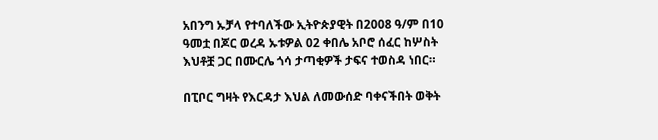አበንግ ኡቻላ የተባለችው ኢትዮጵያዊት በ2008 ዓ/ም በ10 ዓመቷ በጆር ወረዳ ኡቱዎል 02 ቀበሌ አቦሮ ሰፈር ከሦስት እህቶቿ ጋር በሙርሌ ጎሳ ታጣቂዎች ታፍና ተወስዳ ነበር።

በፒቦር ግዛት የእርዳታ እህል ለመውሰድ ባቀናችበት ወቅት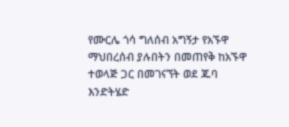የሙርሌ ጎሳ ግለሰብ አግኝታ የአኙዋ ማህበረሰብ ያሉበትን በመጠየቅ ከአኙዋ ተወላጅ ጋር በመገናኘት ወደ ጁባ እንድትሄድ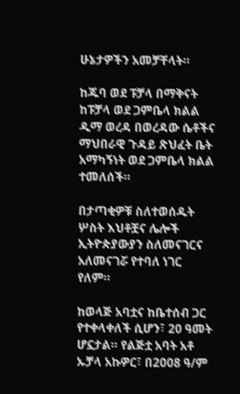ሁኔታዎችን አመቻቸላት።

ከጁባ ወደ ፑቻላ በማቅናት ከፑቻላ ወደ ጋምቤላ ክልል ዲማ ወረዳ በወረዳው ሴቶችና ማህበራዊ ጉዳይ ጽህፈት ቤት አማካኝነት ወደ ጋምቤላ ክልል ተመለሰች።

በታጣቂዎቹ ስለተወሰዱት ሦስት እህቶቿና ሌሎች ኢትዮጵያውያን ስለመናገርና አለመናገሯ የተባለ ነገር የለም።

ከወላጅ አባቷና ከቤተሰብ ጋር የተቀላቀለች ሲሆን፣ 20 ዓመት ሆኗታል። የልጅቷ አባት አቶ ኡቻላ አኩዎር፣ በ2008 ዓ/ም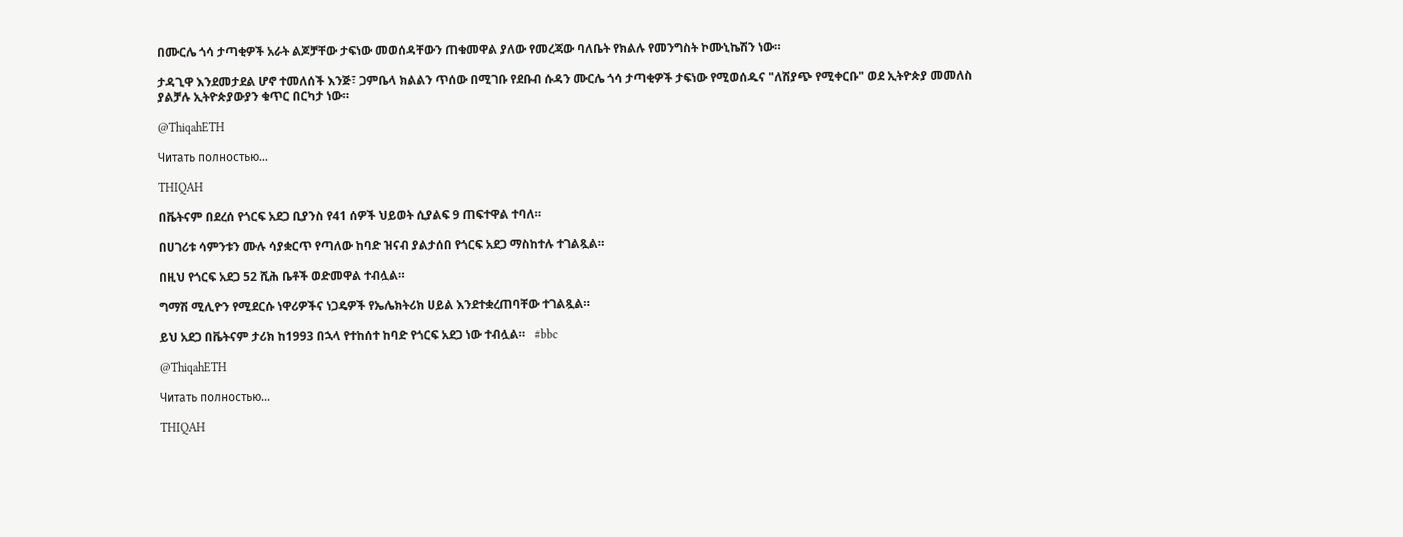በሙርሌ ጎሳ ታጣቂዎች አራት ልጆቻቸው ታፍነው መወሰዳቸውን ጠቁመዋል ያለው የመረጃው ባለቤት የክልሉ የመንግስት ኮሙኒኬሽን ነው።

ታዳጊዋ እንደመታደል ሆኖ ተመለሰች እንጅ፣ ጋምቤላ ክልልን ጥሰው በሚገቡ የደቡብ ሱዳን ሙርሌ ጎሳ ታጣቂዎች ታፍነው የሚወሰዱና "ለሽያጭ የሚቀርቡ" ወደ ኢትዮጵያ መመለስ ያልቻሉ ኢትዮጵያውያን ቁጥር በርካታ ነው።

@ThiqahETH

Читать полностью…

THIQAH

በቬትናም በደረሰ የጎርፍ አደጋ ቢያንስ የ41 ሰዎች ህይወት ሲያልፍ 9 ጠፍተዋል ተባለ።

በሀገሪቱ ሳምንቱን ሙሉ ሳያቋርጥ የጣለው ከባድ ዝናብ ያልታሰበ የጎርፍ አደጋ ማስከተሉ ተገልጿል።

በዚህ የጎርፍ አደጋ 52 ሺሕ ቤቶች ወድመዋል ተብሏል።

ግማሽ ሚሊዮን የሚደርሱ ነዋሪዎችና ነጋዴዎች የኤሌክትሪክ ሀይል እንደተቋረጠባቸው ተገልጿል።

ይህ አደጋ በቬትናም ታሪክ ከ1993 በኋላ የተከሰተ ከባድ የጎርፍ አደጋ ነው ተብሏል።   #bbc

@ThiqahETH

Читать полностью…

THIQAH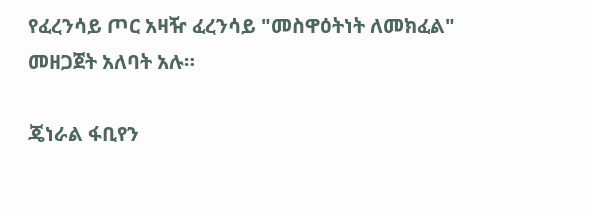የፈረንሳይ ጦር አዛዥ ፈረንሳይ "መስዋዕትነት ለመክፈል" መዘጋጀት አለባት አሉ።

ጄነራል ፋቢየን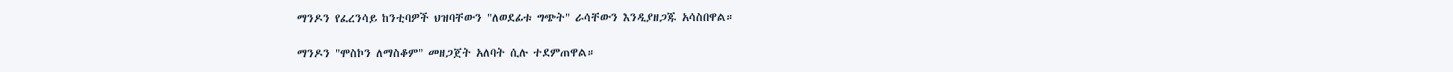ማንዶን የፈረንሳይ ከንቲባዎች ህዝባቸውን "ለወደፊቱ ግጭት" ራሳቸውን እንዲያዘጋጁ አሳስበዋል።

ማንዶን "ሞስኮን ለማስቆም" መዘጋጀት አለባት ሲሉ ተደምጠዋል።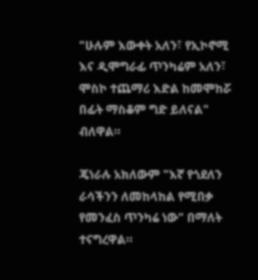"ሁሉም እውቀት አለን፣ የኢኮኖሚ እና ዲሞግራፊ ጥንካሬም አለን፣ ሞስኮ ተጨማሪ እድል ከመሞከሯ በፊት ማስቆም ግድ ይለናል" ብለዋል።

ጄነራሉ አክለውም "እኛ የጎደለን ራሳችንን ለመከላከል የሚበቃ የመንፈስ ጥንካሬ ነው" በማለት ተናግረዋል።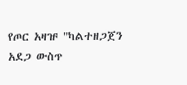የጦር አዛዡ "ካልተዘጋጀን አደጋ ውስጥ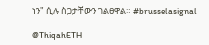ነን" ሲሉ ስጋታቸውን ገልፀዋል። #brusselasignal

@ThiqahETH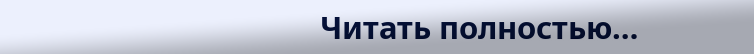Читать полностью…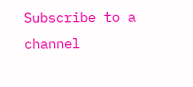Subscribe to a channel